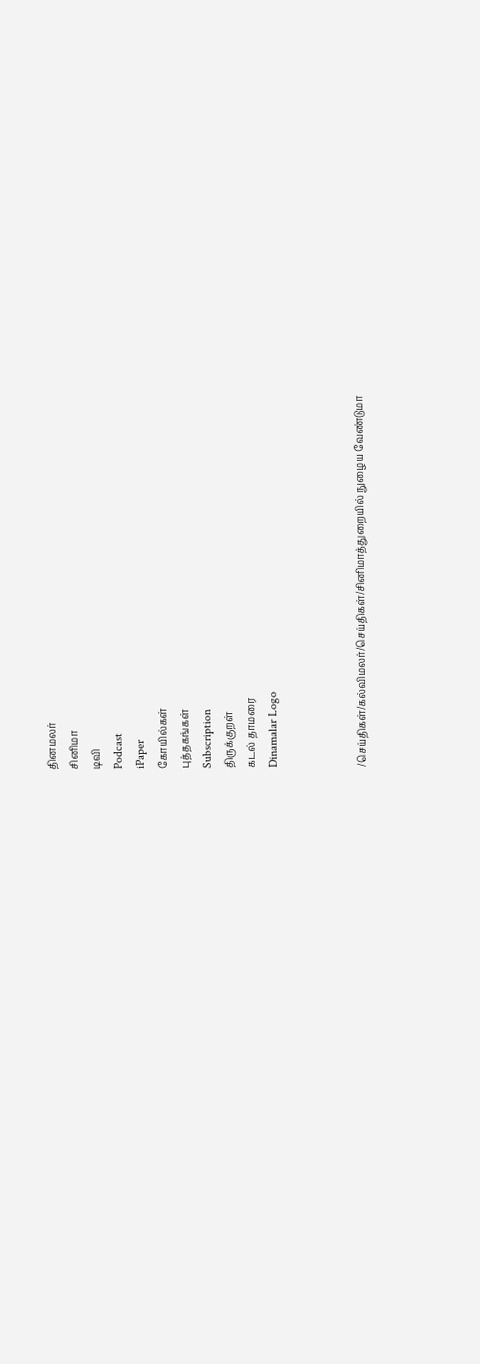தினமலர்
சினிமா
டிவி
Podcast
iPaper
கோயில்கள்
புத்தகங்கள்
Subscription
திருக்குறள்
கடல் தாமரை
Dinamalar Logo



/செய்திகள்/கல்விமலர்/செய்திகள்/சினிமாத்துறையில் நுழைய வேண்டுமா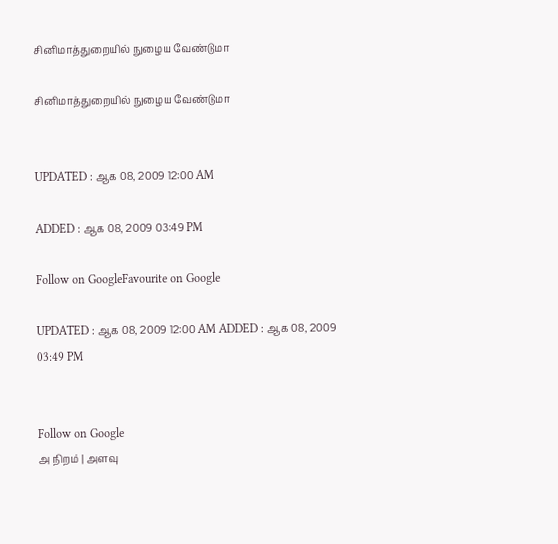சினிமாத்துறையில் நுழைய வேண்டுமா

சினிமாத்துறையில் நுழைய வேண்டுமா


UPDATED : ஆக 08, 2009 12:00 AM

ADDED : ஆக 08, 2009 03:49 PM

Follow on GoogleFavourite on Google

UPDATED : ஆக 08, 2009 12:00 AM ADDED : ஆக 08, 2009 03:49 PM


Follow on Google
அ நிறம் | அளவு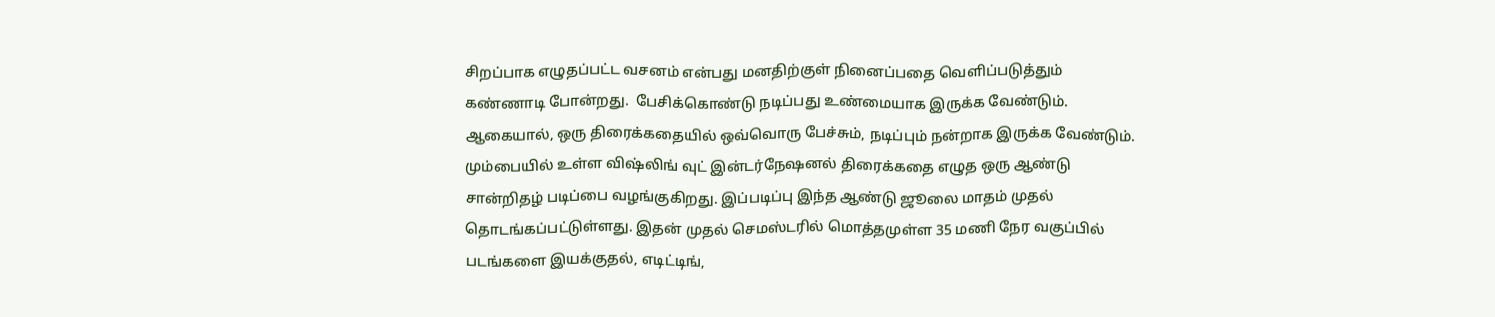சிறப்பாக எழுதப்பட்ட வசனம் என்பது மனதிற்குள் நினைப்பதை வெளிப்படுத்தும் கண்ணாடி போன்றது.  பேசிக்கொண்டு நடிப்பது உண்மையாக இருக்க வேண்டும்.
ஆகையால், ஒரு திரைக்கதையில் ஒவ்வொரு பேச்சும், நடிப்பும் நன்றாக இருக்க வேண்டும். மும்பையில் உள்ள விஷ்லிங் வுட் இன்டர்நேஷனல் திரைக்கதை எழுத ஒரு ஆண்டு சான்றிதழ் படிப்பை வழங்குகிறது. இப்படிப்பு இந்த ஆண்டு ஜூலை மாதம் முதல் தொடங்கப்பட்டுள்ளது. இதன் முதல் செமஸ்டரில் மொத்தமுள்ள 35 மணி நேர வகுப்பில் படங்களை இயக்குதல், எடிட்டிங்,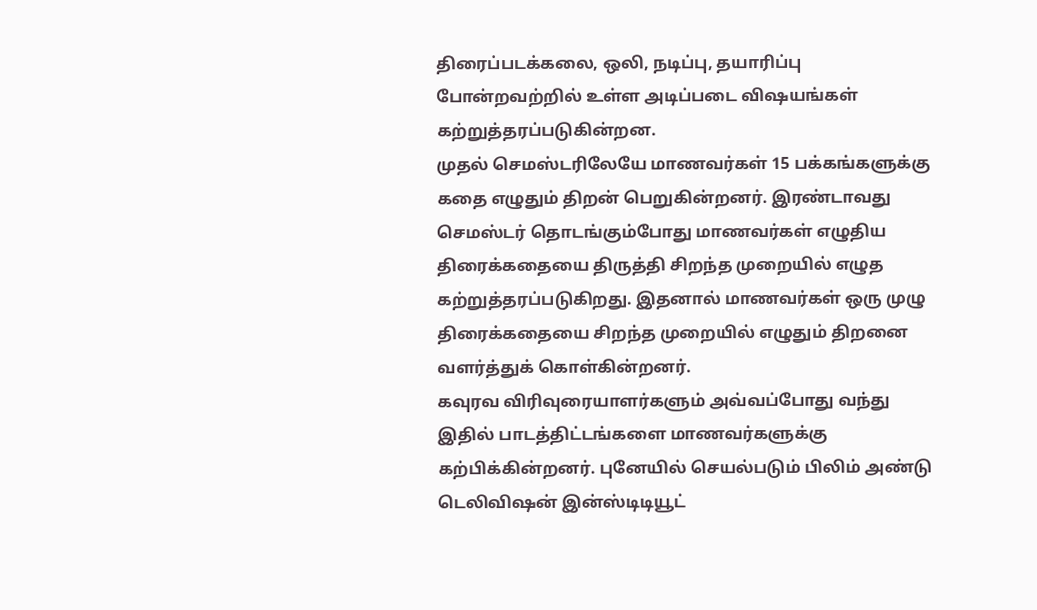திரைப்படக்கலை, ஒலி, நடிப்பு, தயாரிப்பு போன்றவற்றில் உள்ள அடிப்படை விஷயங்கள் கற்றுத்தரப்படுகின்றன.
முதல் செமஸ்டரிலேயே மாணவர்கள் 15 பக்கங்களுக்கு கதை எழுதும் திறன் பெறுகின்றனர். இரண்டாவது செமஸ்டர் தொடங்கும்போது மாணவர்கள் எழுதிய திரைக்கதையை திருத்தி சிறந்த முறையில் எழுத கற்றுத்தரப்படுகிறது. இதனால் மாணவர்கள் ஒரு முழு திரைக்கதையை சிறந்த முறையில் எழுதும் திறனை வளர்த்துக் கொள்கின்றனர்.
கவுரவ விரிவுரையாளர்களும் அவ்வப்போது வந்து இதில் பாடத்திட்டங்களை மாணவர்களுக்கு கற்பிக்கின்றனர். புனேயில் செயல்படும் பிலிம் அண்டு டெலிவிஷன் இன்ஸ்டிடியூட்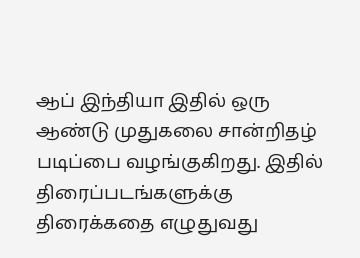ஆப் இந்தியா இதில் ஒரு ஆண்டு முதுகலை சான்றிதழ் படிப்பை வழங்குகிறது. இதில் திரைப்படங்களுக்கு திரைக்கதை எழுதுவது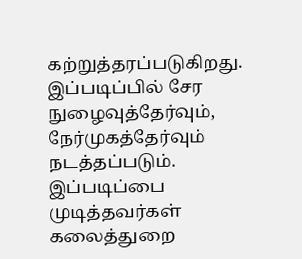கற்றுத்தரப்படுகிறது. இப்படிப்பில் சேர நுழைவுத்தேர்வும், நேர்முகத்தேர்வும் நடத்தப்படும். இப்படிப்பை முடித்தவர்கள் கலைத்துறை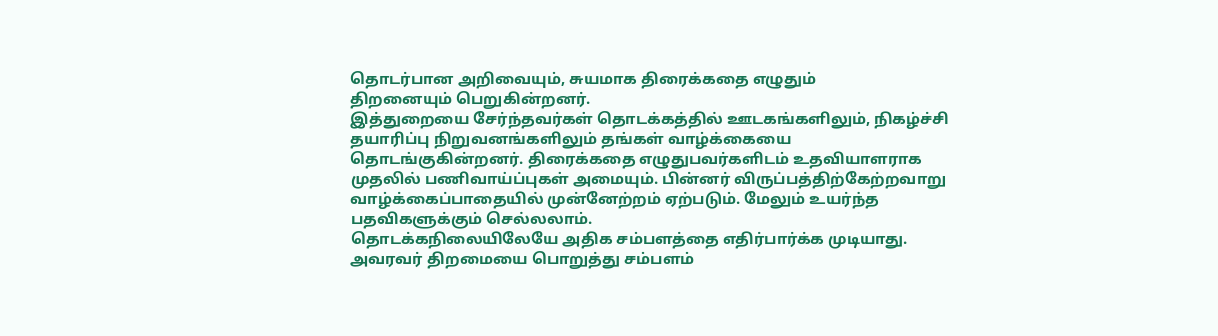தொடர்பான அறிவையும், சுயமாக திரைக்கதை எழுதும்
திறனையும் பெறுகின்றனர்.
இத்துறையை சேர்ந்தவர்கள் தொடக்கத்தில் ஊடகங்களிலும், நிகழ்ச்சி தயாரிப்பு நிறுவனங்களிலும் தங்கள் வாழ்க்கையை தொடங்குகின்றனர். திரைக்கதை எழுதுபவர்களிடம் உதவியாளராக முதலில் பணிவாய்ப்புகள் அமையும். பின்னர் விருப்பத்திற்கேற்றவாறு வாழ்க்கைப்பாதையில் முன்னேற்றம் ஏற்படும். மேலும் உயர்ந்த பதவிகளுக்கும் செல்லலாம்.
தொடக்கநிலையிலேயே அதிக சம்பளத்தை எதிர்பார்க்க முடியாது. அவரவர் திறமையை பொறுத்து சம்பளம்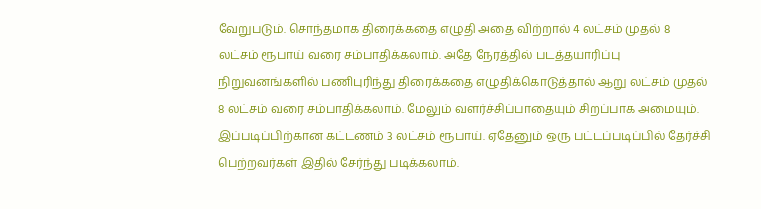வேறுபடும். சொந்தமாக திரைக்கதை எழுதி அதை விற்றால் 4 லட்சம் முதல் 8 லட்சம் ரூபாய் வரை சம்பாதிக்கலாம். அதே நேரத்தில் படத்தயாரிப்பு நிறுவனங்களில் பணிபுரிந்து திரைக்கதை எழுதிக்கொடுத்தால் ஆறு லட்சம் முதல் 8 லட்சம் வரை சம்பாதிக்கலாம். மேலும் வளர்ச்சிப்பாதையும் சிறப்பாக அமையும்.
இப்படிப்பிற்கான கட்டணம் 3 லட்சம் ரூபாய். ஏதேனும் ஒரு பட்டப்படிப்பில் தேர்ச்சி பெற்றவர்கள் இதில் சேர்ந்து படிக்கலாம்.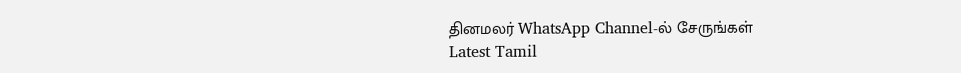தினமலர் WhatsApp Channel-ல் சேருங்கள்
Latest Tamil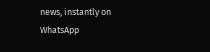news, instantly on WhatsApp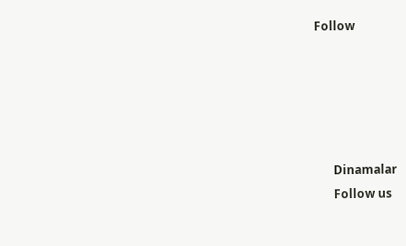Follow





      Dinamalar
      Follow us